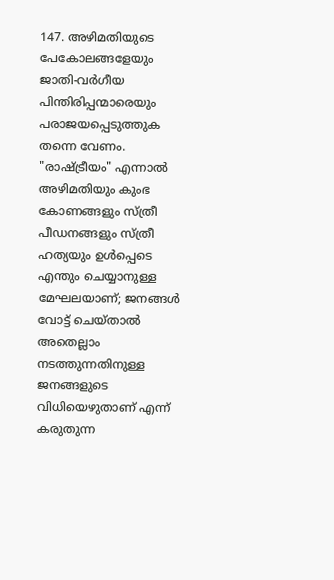147. അഴിമതിയുടെ പേകോലങ്ങളേയും ജാതി-വർഗീയ പിന്തിരിപ്പന്മാരെയും പരാജയപ്പെടുത്തുക തന്നെ വേണം. "രാഷ്ട്രീയം" എന്നാൽ അഴിമതിയും കുംഭ കോണങ്ങളും സ്ത്രീ പീഡനങ്ങളും സ്ത്രീ ഹത്യയും ഉൾപ്പെടെ എന്തും ചെയ്യാനുള്ള മേഘലയാണ്; ജനങ്ങൾ വോട്ട് ചെയ്താൽ അതെല്ലാം നടത്തുന്നതിനുള്ള ജനങ്ങളുടെ വിധിയെഴുതാണ് എന്ന് കരുതുന്ന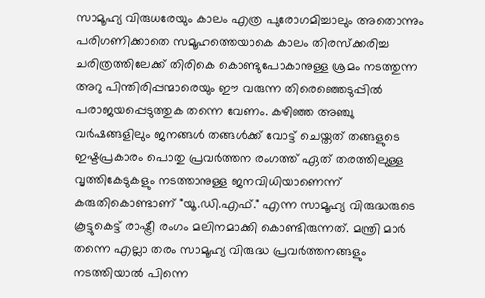സാമൂഹ്യ വിരുധരേയും കാലം എത്ര പുരോഗമിച്ചാലും അതൊന്നും പരിഗണിക്കാതെ സമൂഹത്തെയാകെ കാലം തിരസ്ക്കരിച്ച ചരിത്രത്തിലേക്ക് തിരികെ കൊണ്ടുപോകാനുള്ള ശ്രമം നടത്തുന്ന അറു പിന്തിരിപ്പന്മാരെയും ഈ വരുന്ന തിരെഞ്ഞെടുപ്പിൽ പരാജയപ്പെടുത്തുക തന്നെ വേണം. കഴിഞ്ഞ അഞ്ചു വർഷങ്ങളിലും ജനങ്ങൾ തങ്ങൾക്ക് വോട്ട് ചെയ്തത് തങ്ങളുടെ ഇഷ്ടപ്രകാരം പൊതു പ്രവർത്തന രംഗത്ത് ഏത് തരത്തിലുള്ള വൃത്തികേടുകളും നടത്താനുള്ള ജനവിധിയാണെന്ന് കരുതികൊണ്ടാണ് "യൂ.ഡി.എഫ്." എന്ന സാമൂഹ്യ വിരുദ്ധരുടെ കൂട്ടുകെട്ട് രാഷ്ട്രീ രംഗം മലിനമാക്കി കൊണ്ടിരുന്നത്. മന്ത്രി മാർ തന്നെ എല്ലാ തരം സാമൂഹ്യ വിരുദ്ധ പ്രവർത്തനങ്ങളും നടത്തിയാൽ പിന്നെ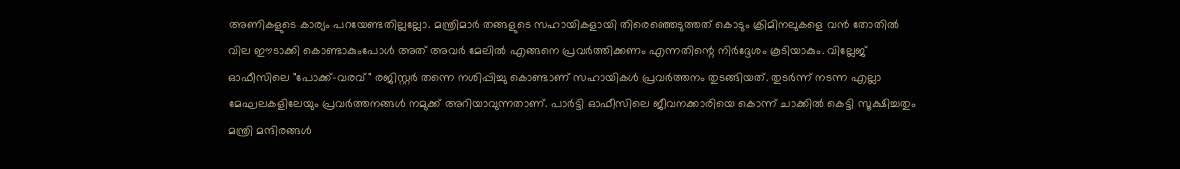അണികളുടെ കാര്യം പറയേണ്ടതില്ലല്ലോ. മന്ത്രിമാർ തങ്ങളുടെ സഹായികളായി തിരെഞ്ഞെടുത്തത് കൊടും ക്രിമിനലുകളെ വൻ തോതിൽ വില ഈടാക്കി കൊണ്ടാകുംപോൾ അത് അവർ മേലിൽ എങ്ങനെ പ്രവർത്തിക്കണം എന്നതിന്റെ നിർദ്ദേശം കൂടിയാകും. വില്ലേജ് ഓഫീസിലെ "പോക്ക്-വരവ്" രജിസ്റ്റർ തന്നെ നശിപ്പിച്ചു കൊണ്ടാണ് സഹായികൾ പ്രവർത്തനം തുടങ്ങിയത്. തുടർന്ന് നടന്ന എല്ലാ മേഘലകളിലേയും പ്രവർത്തനങ്ങൾ നമുക്ക് അറിയാവുന്നതാണ്. പാർട്ടി ഓഫീസിലെ ജീവനക്കാരിയെ കൊന്ന് ചാക്കിൽ കെട്ടി സൂക്ഷിച്ചതും മന്ത്രി മന്ദിരങ്ങൾ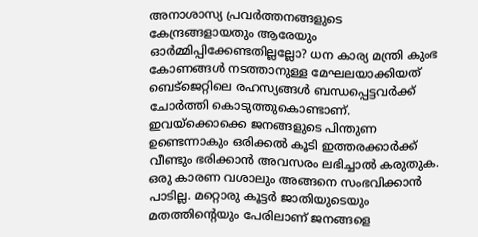അനാശാസ്യ പ്രവർത്തനങ്ങളുടെ കേന്ദ്രങ്ങളായതും ആരേയും ഓർമ്മിപ്പിക്കേണ്ടതില്ലല്ലോ? ധന കാര്യ മന്ത്രി കുംഭ കോണങ്ങൾ നടത്താനുള്ള മേഘലയാക്കിയത് ബെട്ജെറ്റിലെ രഹസ്യങ്ങൾ ബന്ധപ്പെട്ടവർക്ക് ചോർത്തി കൊടുത്തുകൊണ്ടാണ്. ഇവയ്ക്കൊക്കെ ജനങ്ങളുടെ പിന്തുണ ഉണ്ടെന്നാകും ഒരിക്കൽ കൂടി ഇത്തരക്കാർക്ക് വീണ്ടും ഭരിക്കാൻ അവസരം ലഭിച്ചാൽ കരുതുക. ഒരു കാരണ വശാലും അങ്ങനെ സംഭവിക്കാൻ പാടില്ല. മറ്റൊരു കൂട്ടർ ജാതിയുടെയും മതത്തിന്റെയും പേരിലാണ് ജനങ്ങളെ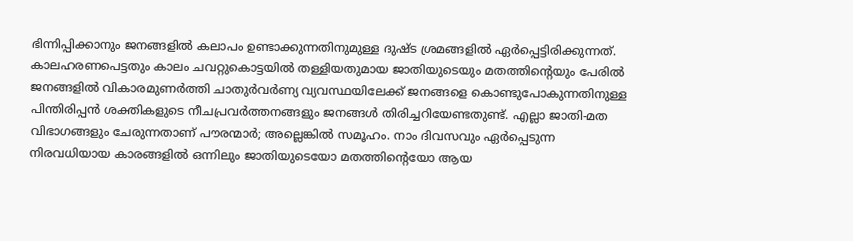ഭിന്നിപ്പിക്കാനും ജനങ്ങളിൽ കലാപം ഉണ്ടാക്കുന്നതിനുമുള്ള ദുഷ്ട ശ്രമങ്ങളിൽ ഏർപ്പെട്ടിരിക്കുന്നത്. കാലഹരണപെട്ടതും കാലം ചവറ്റുകൊട്ടയിൽ തള്ളിയതുമായ ജാതിയുടെയും മതത്തിന്റെയും പേരിൽ ജനങ്ങളിൽ വികാരമുണർത്തി ചാതുർവർണ്യ വ്യവസ്ഥയിലേക്ക് ജനങ്ങളെ കൊണ്ടുപോകുന്നതിനുള്ള പിന്തിരിപ്പൻ ശക്തികളുടെ നീചപ്രവർത്തനങ്ങളും ജനങ്ങൾ തിരിച്ചറിയേണ്ടതുണ്ട്. എല്ലാ ജാതി-മത വിഭാഗങ്ങളും ചേരുന്നതാണ് പൗരന്മാർ; അല്ലെങ്കിൽ സമൂഹം. നാം ദിവസവും ഏർപ്പെടുന്ന നിരവധിയായ കാരങ്ങളിൽ ഒന്നിലും ജാതിയുടെയോ മതത്തിന്റെയോ ആയ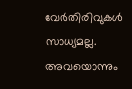വേർതിരിവുകൾ സാധ്യമല്ല. അവയൊന്നും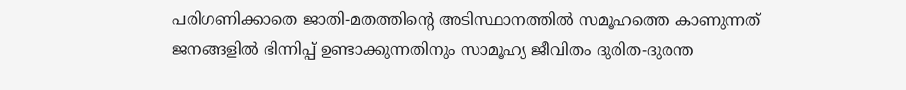പരിഗണിക്കാതെ ജാതി-മതത്തിന്റെ അടിസ്ഥാനത്തിൽ സമൂഹത്തെ കാണുന്നത് ജനങ്ങളിൽ ഭിന്നിപ്പ് ഉണ്ടാക്കുന്നതിനും സാമൂഹ്യ ജീവിതം ദുരിത-ദുരന്ത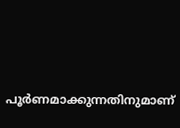പൂർണമാക്കുന്നതിനുമാണ്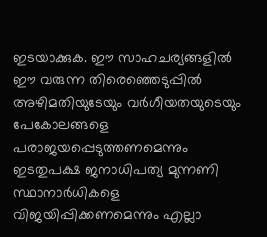ഇടയാക്കുക. ഈ സാഹചര്യങ്ങളിൽ ഈ വരുന്ന തിരെഞ്ഞെടുപ്പിൽ അഴിമതിയുടേയും വർഗീയതയുടെയും പേകോലങ്ങളെ പരാജയപ്പെടുത്തണമെന്നും ഇടതുപക്ഷ ജനാധിപത്യ മുന്നണി സ്ഥാനാർധികളെ വിജയിപ്പിക്കണമെന്നും എല്ലാ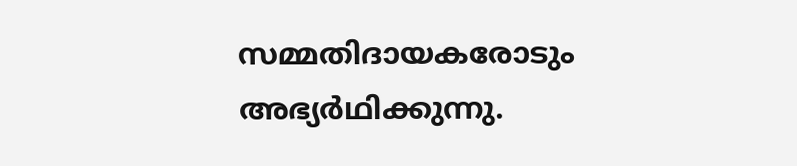സമ്മതിദായകരോടും അഭ്യർഥിക്കുന്നു.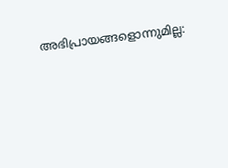അഭിപ്രായങ്ങളൊന്നുമില്ല: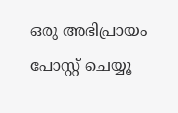ഒരു അഭിപ്രായം പോസ്റ്റ് ചെയ്യൂ